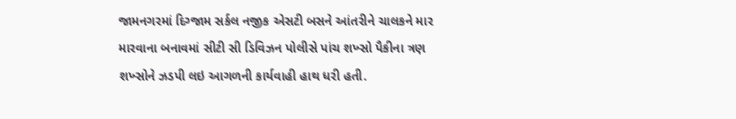જામનગરમાં દિગ્જામ સર્કલ નજીક એસટી બસને આંતરીને ચાલકને માર મારવાના બનાવમાં સીટી સી ડિવિઝન પોલીસે પાંચ શખ્સો પૈકીના ત્રણ શખ્સોને ઝડપી લઇ આગળની કાર્યવાહી હાથ ધરી હતી.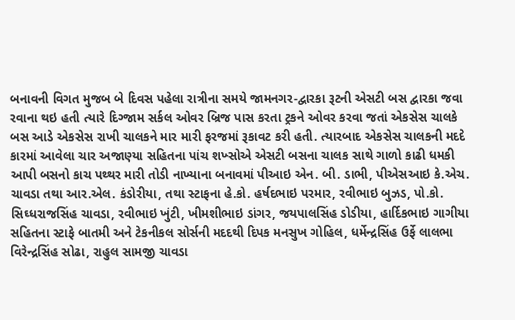બનાવની વિગત મુજબ બે દિવસ પહેલા રાત્રીના સમયે જામનગર-દ્વારકા રૂટની એસટી બસ દ્વારકા જવા રવાના થઇ હતી ત્યારે દિગ્જામ સર્કલ ઓવર બ્રિજ પાસ કરતા ટ્રકને ઓવર કરવા જતાં એકસેસ ચાલકે બસ આડે એકસેસ રાખી ચાલકને માર મારી ફરજમાં રૂકાવટ કરી હતી. ત્યારબાદ એકસેસ ચાલકની મદદે કારમાં આવેલા ચાર અજાણ્યા સહિતના પાંચ શખ્સોએ એસટી બસના ચાલક સાથે ગાળો કાઢી ધમકી આપી બસનો કાચ પથ્થર મારી તોડી નાખ્યાના બનાવમાં પીઆઇ એન. બી. ડાભી, પીએસઆઇ કે.એચ. ચાવડા તથા આર.એલ. કંડોરીયા, તથા સ્ટાફના હે.કો. હર્ષદભાઇ પરમાર, રવીભાઇ બુઝડ, પો.કો. સિઘ્ધરાજસિંહ ચાવડા, રવીભાઇ ખુંટી, ખીમશીભાઇ ડાંગર, જયપાલસિંહ ડોડીયા, હાર્દિકભાઇ ગાગીયા સહિતના સ્ટાફે બાતમી અને ટેકનીકલ સોર્સની મદદથી દિપક મનસુખ ગોહિલ, ધર્મેન્દ્રસિંહ ઉર્ફે લાલભા વિરેન્દ્રસિંહ સોઢા, રાહુલ સામજી ચાવડા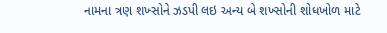નામના ત્રણ શખ્સોને ઝડપી લઇ અન્ય બે શખ્સોની શોધખોળ માટે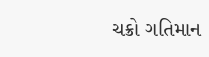ચક્રો ગતિમાન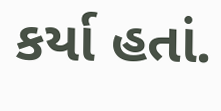કર્યા હતાં.